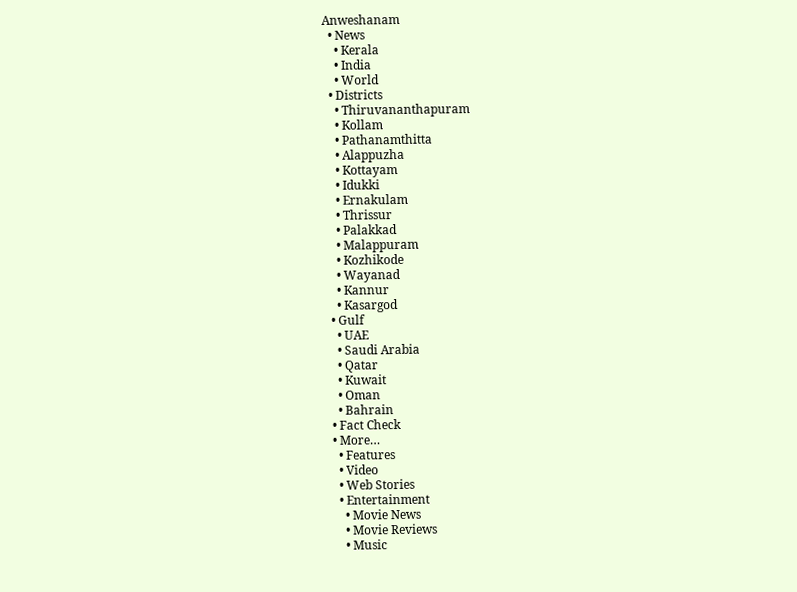Anweshanam
  • News
    • Kerala
    • India
    • World
  • Districts
    • Thiruvananthapuram
    • Kollam
    • Pathanamthitta
    • Alappuzha
    • Kottayam
    • Idukki
    • Ernakulam
    • Thrissur
    • Palakkad
    • Malappuram
    • Kozhikode
    • Wayanad
    • Kannur
    • Kasargod
  • Gulf
    • UAE
    • Saudi Arabia
    • Qatar
    • Kuwait
    • Oman
    • Bahrain
  • Fact Check
  • More…
    • Features
    • Video
    • Web Stories
    • Entertainment
      • Movie News
      • Movie Reviews
      • Music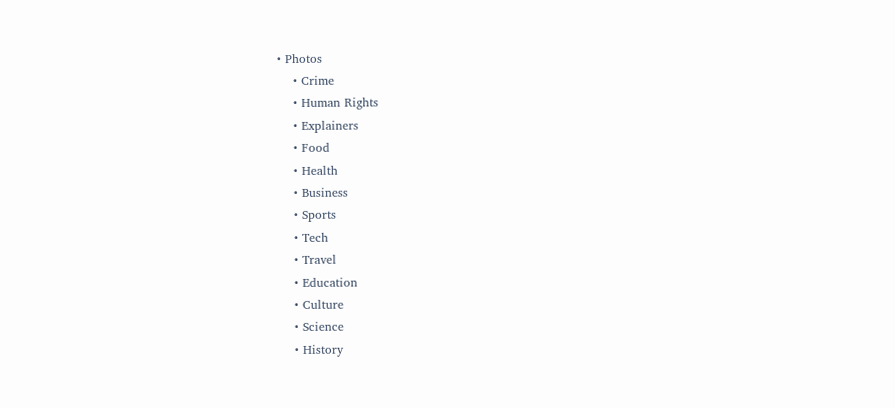• Photos
    • Crime
    • Human Rights
    • Explainers
    • Food
    • Health
    • Business
    • Sports
    • Tech
    • Travel
    • Education
    • Culture
    • Science
    • History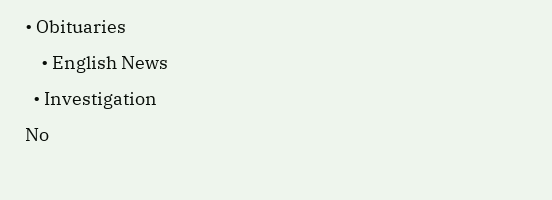• Obituaries
    • English News
  • Investigation
No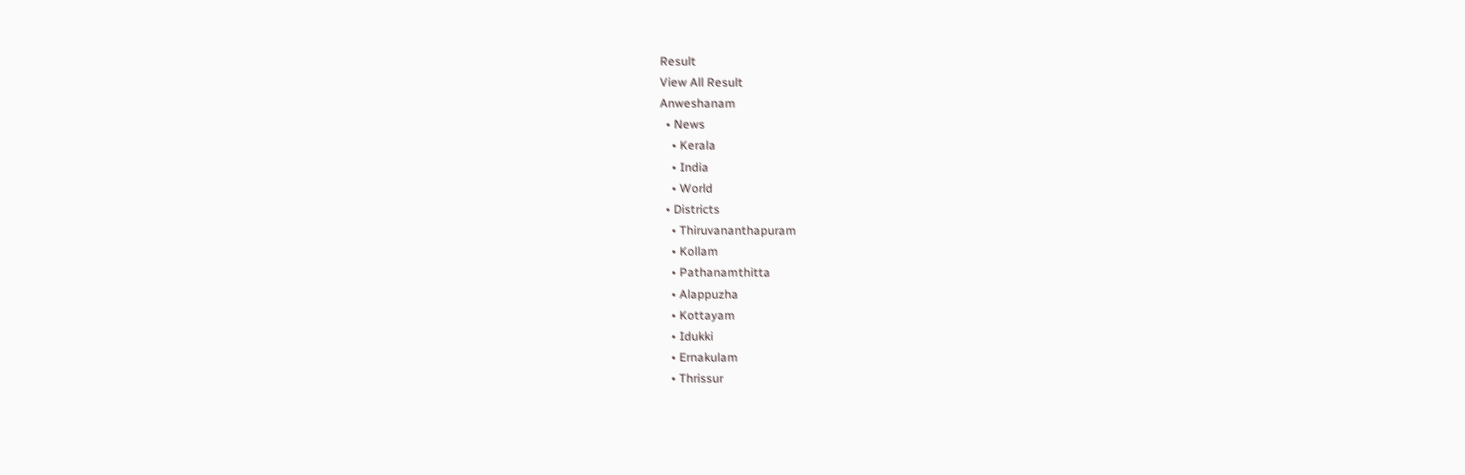Result
View All Result
Anweshanam
  • News
    • Kerala
    • India
    • World
  • Districts
    • Thiruvananthapuram
    • Kollam
    • Pathanamthitta
    • Alappuzha
    • Kottayam
    • Idukki
    • Ernakulam
    • Thrissur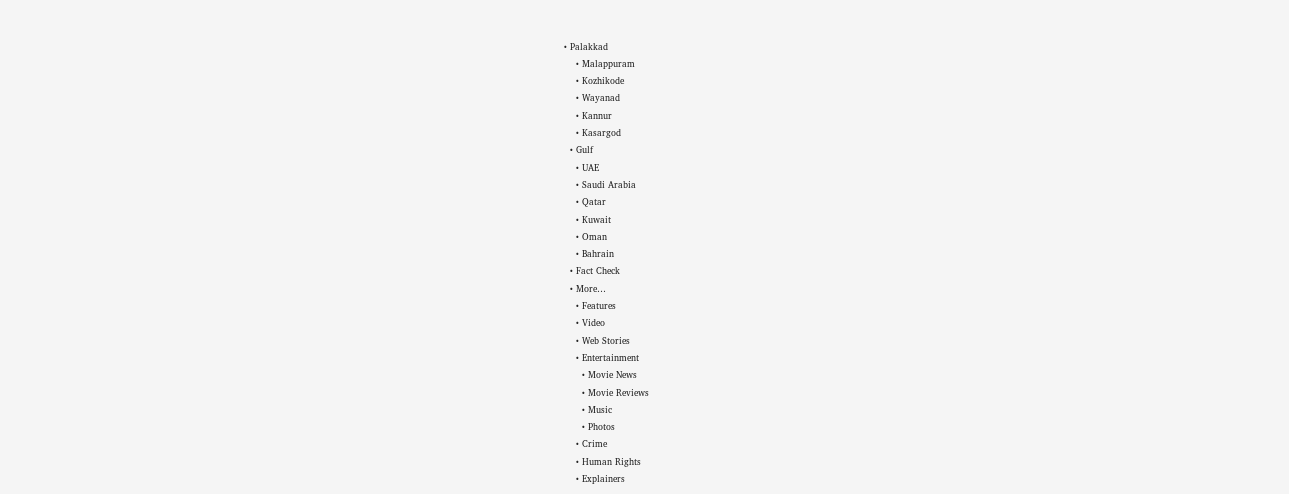• Palakkad
    • Malappuram
    • Kozhikode
    • Wayanad
    • Kannur
    • Kasargod
  • Gulf
    • UAE
    • Saudi Arabia
    • Qatar
    • Kuwait
    • Oman
    • Bahrain
  • Fact Check
  • More…
    • Features
    • Video
    • Web Stories
    • Entertainment
      • Movie News
      • Movie Reviews
      • Music
      • Photos
    • Crime
    • Human Rights
    • Explainers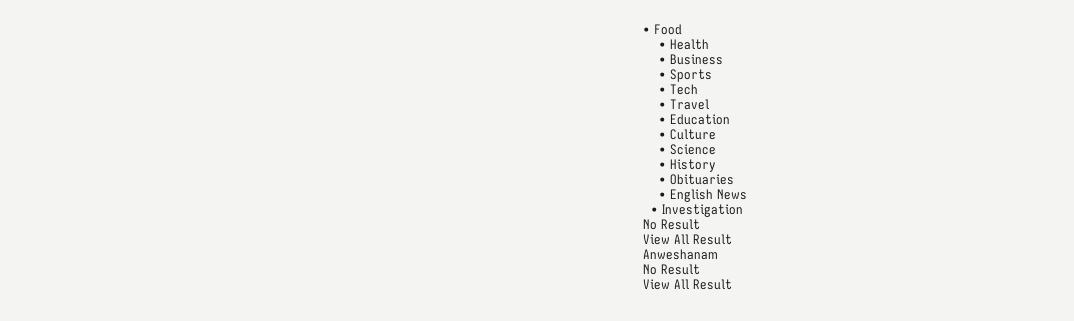• Food
    • Health
    • Business
    • Sports
    • Tech
    • Travel
    • Education
    • Culture
    • Science
    • History
    • Obituaries
    • English News
  • Investigation
No Result
View All Result
Anweshanam
No Result
View All Result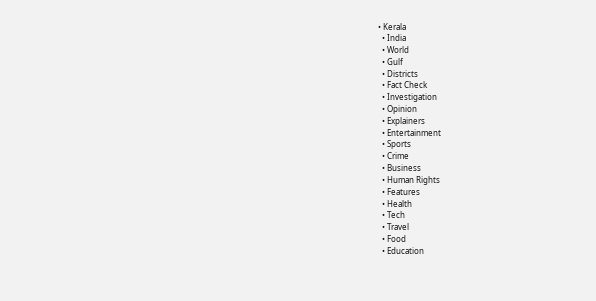• Kerala
  • India
  • World
  • Gulf
  • Districts
  • Fact Check
  • Investigation
  • Opinion
  • Explainers
  • Entertainment
  • Sports
  • Crime
  • Business
  • Human Rights
  • Features
  • Health
  • Tech
  • Travel
  • Food
  • Education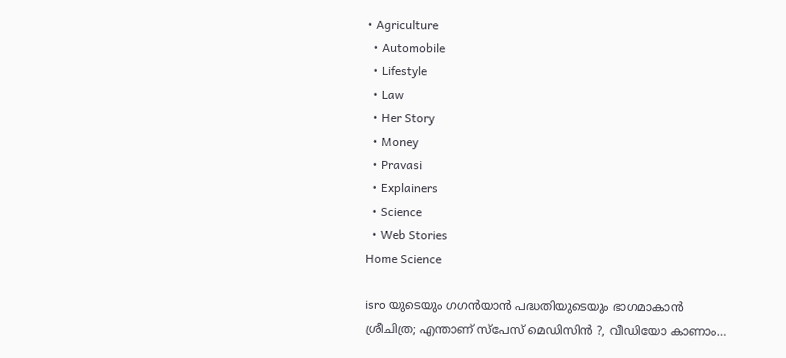• Agriculture
  • Automobile
  • Lifestyle
  • Law
  • Her Story
  • Money
  • Pravasi
  • Explainers
  • Science
  • Web Stories
Home Science

isro യുടെയും ഗഗൻയാൻ പദ്ധതിയുടെയും ഭാഗമാകാൻ ശ്രീചിത്ര; എന്താണ് സ്‌പേസ് മെഡിസിൻ ?, വീഡിയോ കാണാം…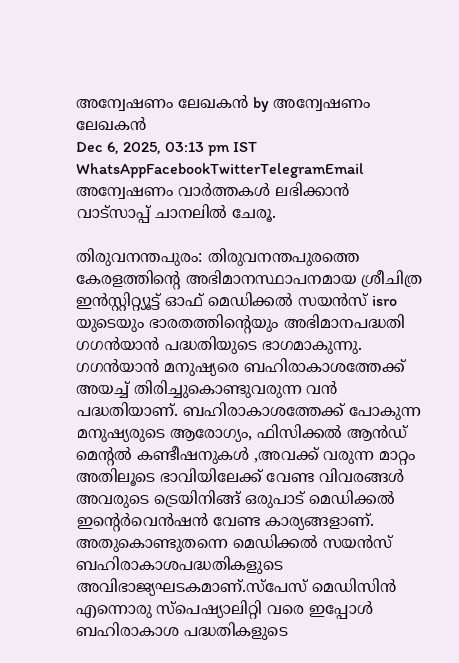അന്വേഷണം ലേഖകൻ by അന്വേഷണം ലേഖകൻ
Dec 6, 2025, 03:13 pm IST
WhatsAppFacebookTwitterTelegramEmail
അന്വേഷണം വാർത്തകൾ ലഭിക്കാന്‍ വാട്സാപ്പ് ചാനലില്‍ ചേരൂ.

തിരുവനന്തപുരം: തിരുവനന്തപുരത്തെ കേരളത്തിന്റെ അഭിമാനസ്ഥാപനമായ ശ്രീചിത്ര ഇൻസ്റ്റിറ്റ്യൂട്ട് ഓഫ് മെഡിക്കൽ സയൻസ് isro യുടെയും ഭാരതത്തിന്റെയും അഭിമാനപദ്ധതി ഗഗൻയാൻ പദ്ധതിയുടെ ഭാഗമാകുന്നു. ഗഗൻയാൻ മനുഷ്യരെ ബഹിരാകാശത്തേക്ക് അയച്ച് തിരിച്ചുകൊണ്ടുവരുന്ന വൻ പദ്ധതിയാണ്. ബഹിരാകാശത്തേക്ക് പോകുന്ന മനുഷ്യരുടെ ആരോഗ്യം, ഫിസിക്കൽ ആൻഡ് മെന്റൽ കണ്ടീഷനുകൾ ,അവക്ക് വരുന്ന മാറ്റം അതിലൂടെ ഭാവിയിലേക്ക് വേണ്ട വിവരങ്ങൾ അവരുടെ ട്രെയിനിങ്ങ് ഒരുപാട് മെഡിക്കൽ ഇന്റെർവെൻഷൻ വേണ്ട കാര്യങ്ങളാണ്. അതുകൊണ്ടുതന്നെ മെഡിക്കൽ സയൻസ് ബഹിരാകാശപദ്ധതികളുടെ അവിഭാജ്യഘടകമാണ്.സ്‌പേസ് മെഡിസിൻ എന്നൊരു സ്പെഷ്യാലിറ്റി വരെ ഇപ്പോൾ ബഹിരാകാശ പദ്ധതികളുടെ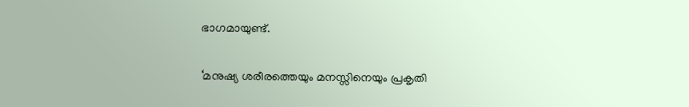ഭാഗമായുണ്ട്.

‘മനുഷ്യ ശരീരത്തെയും മനസ്സിനെയും പ്രകൃതി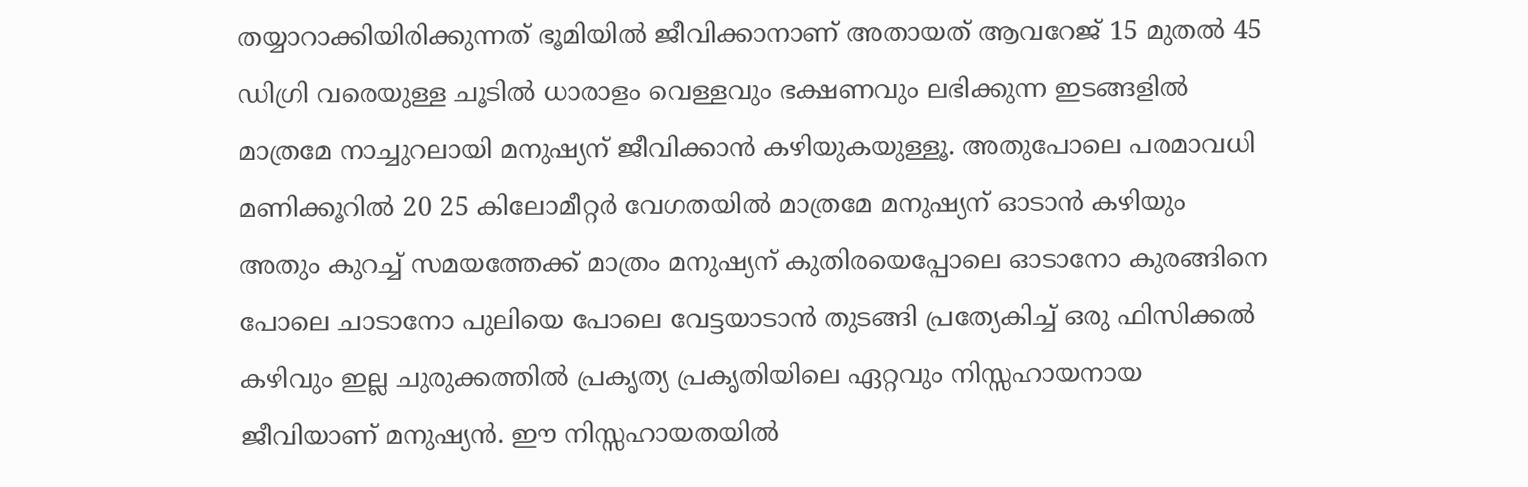തയ്യാറാക്കിയിരിക്കുന്നത് ഭൂമിയിൽ ജീവിക്കാനാണ് അതായത് ആവറേജ് 15 മുതൽ 45 ഡിഗ്രി വരെയുള്ള ചൂടിൽ ധാരാളം വെള്ളവും ഭക്ഷണവും ലഭിക്കുന്ന ഇടങ്ങളിൽ മാത്രമേ നാച്ചുറലായി മനുഷ്യന് ജീവിക്കാൻ കഴിയുകയുള്ളൂ. അതുപോലെ പരമാവധി മണിക്കൂറിൽ 20 25 കിലോമീറ്റർ വേഗതയിൽ മാത്രമേ മനുഷ്യന് ഓടാൻ കഴിയും അതും കുറച്ച് സമയത്തേക്ക് മാത്രം മനുഷ്യന് കുതിരയെപ്പോലെ ഓടാനോ കുരങ്ങിനെ പോലെ ചാടാനോ പുലിയെ പോലെ വേട്ടയാടാൻ തുടങ്ങി പ്രത്യേകിച്ച് ഒരു ഫിസിക്കൽ കഴിവും ഇല്ല ചുരുക്കത്തിൽ പ്രകൃത്യ പ്രകൃതിയിലെ ഏറ്റവും നിസ്സഹായനായ ജീവിയാണ് മനുഷ്യൻ. ഈ നിസ്സഹായതയിൽ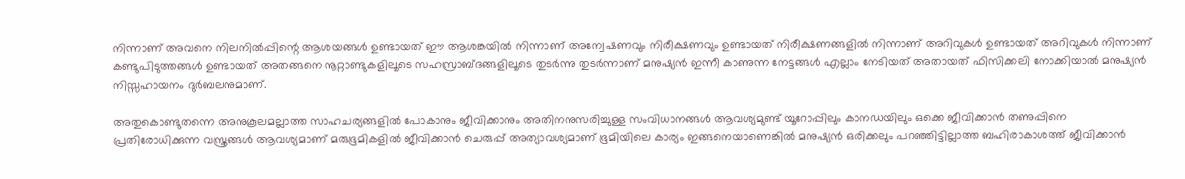നിന്നാണ് അവനെ നിലനിൽപ്പിന്റെ ആശയങ്ങൾ ഉണ്ടായത് ഈ ആശങ്കയിൽ നിന്നാണ് അന്വേഷണവും നിരീക്ഷണവും ഉണ്ടായത് നിരീക്ഷണങ്ങളിൽ നിന്നാണ് അറിവുകൾ ഉണ്ടായത് അറിവുകൾ നിന്നാണ് കണ്ടുപിടുത്തങ്ങൾ ഉണ്ടായത് അതങ്ങനെ നൂറ്റാണ്ടുകളിലൂടെ സഹസ്രാബ്ദങ്ങളിലൂടെ തുടർന്നു തുടർന്നാണ് മനുഷ്യൻ ഇന്നീ കാണുന്ന നേട്ടങ്ങൾ എല്ലാം നേടിയത് അതായത് ഫിസിക്കലി നോക്കിയാൽ മനുഷ്യൻ നിസ്സഹായനം ദുർബലനുമാണ്.

അതുകൊണ്ടുതന്നെ അനുകൂലമല്ലാത്ത സാഹചര്യങ്ങളിൽ പോകാനും ജീവിക്കാനും അതിനനുസരിച്ചുള്ള സംവിധാനങ്ങൾ ആവശ്യമുണ്ട് യൂറോപ്പിലും കാനഡയിലും ഒക്കെ ജീവിക്കാൻ തണുപ്പിനെ പ്രതിരോധിക്കുന്ന വസ്ത്രങ്ങൾ ആവശ്യമാണ് മരുഭൂമികളിൽ ജീവിക്കാൻ ചെരുപ്പ് അത്യാവശ്യമാണ് ഭൂമിയിലെ കാര്യം ഇങ്ങനെയാണെങ്കിൽ മനുഷ്യൻ ഒരിക്കലും പറഞ്ഞിട്ടില്ലാത്ത ബഹിരാകാശത്ത് ജീവിക്കാൻ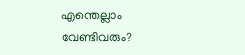എന്തെല്ലാം
വേണ്ടിവരും?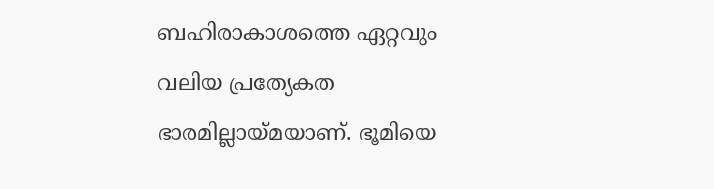ബഹിരാകാശത്തെ ഏറ്റവും വലിയ പ്രത്യേകത ഭാരമില്ലായ്മയാണ്. ഭൂമിയെ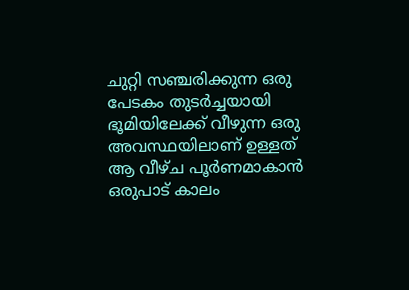ചുറ്റി സഞ്ചരിക്കുന്ന ഒരു പേടകം തുടർച്ചയായി ഭൂമിയിലേക്ക് വീഴുന്ന ഒരു അവസ്ഥയിലാണ് ഉള്ളത് ആ വീഴ്ച പൂർണമാകാൻ ഒരുപാട് കാലം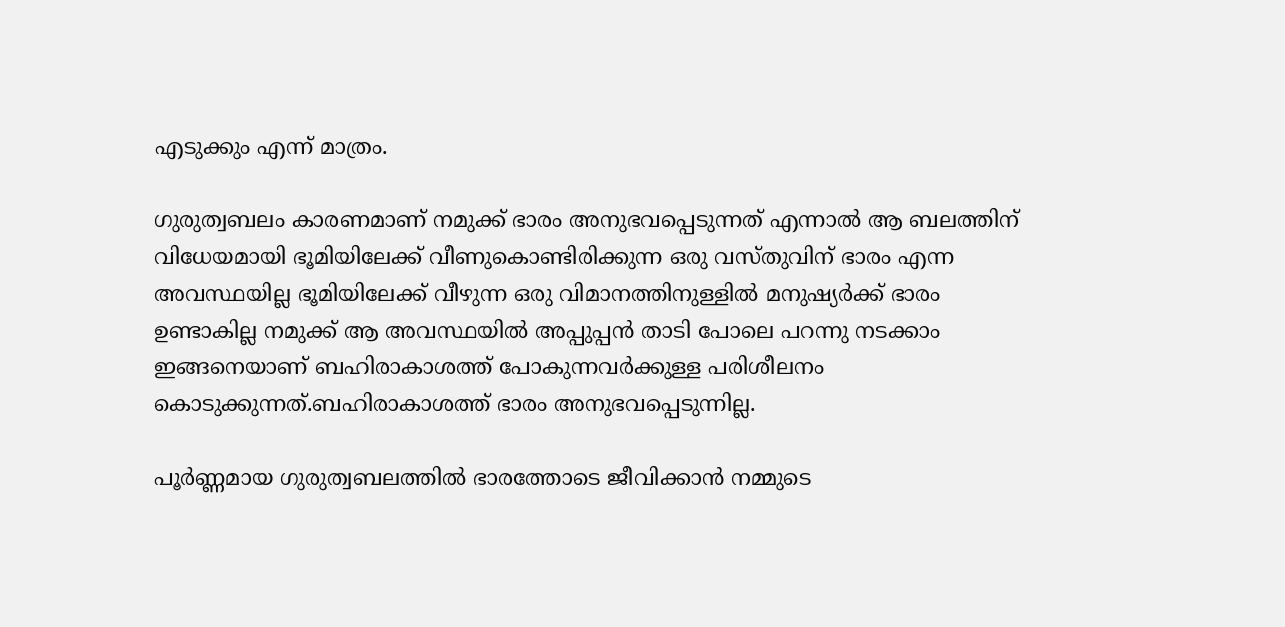എടുക്കും എന്ന് മാത്രം.

ഗുരുത്വബലം കാരണമാണ് നമുക്ക് ഭാരം അനുഭവപ്പെടുന്നത് എന്നാൽ ആ ബലത്തിന് വിധേയമായി ഭൂമിയിലേക്ക് വീണുകൊണ്ടിരിക്കുന്ന ഒരു വസ്തുവിന് ഭാരം എന്ന അവസ്ഥയില്ല ഭൂമിയിലേക്ക് വീഴുന്ന ഒരു വിമാനത്തിനുള്ളിൽ മനുഷ്യർക്ക് ഭാരം ഉണ്ടാകില്ല നമുക്ക് ആ അവസ്ഥയിൽ അപ്പുപ്പൻ താടി പോലെ പറന്നു നടക്കാം ഇങ്ങനെയാണ് ബഹിരാകാശത്ത് പോകുന്നവർക്കുള്ള പരിശീലനം കൊടുക്കുന്നത്.ബഹിരാകാശത്ത് ഭാരം അനുഭവപ്പെടുന്നില്ല.

പൂർണ്ണമായ ഗുരുത്വബലത്തിൽ ഭാരത്തോടെ ജീവിക്കാൻ നമ്മുടെ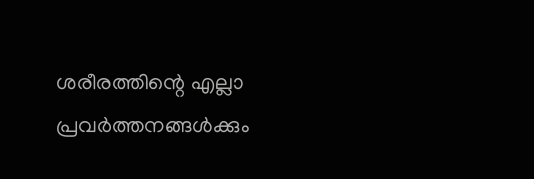ശരീരത്തിന്റെ എല്ലാ പ്രവർത്തനങ്ങൾക്കും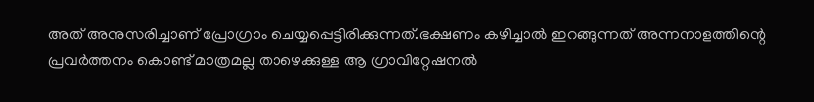അത് അനുസരിച്ചാണ് പ്രോഗ്രാം ചെയ്യപ്പെട്ടിരിക്കുന്നത്.ഭക്ഷണം കഴിച്ചാൽ ഇറങ്ങുന്നത് അന്നനാളത്തിന്റെ പ്രവർത്തനം കൊണ്ട് മാത്രമല്ല താഴെക്കുള്ള ആ ഗ്രാവിറ്റേഷനൽ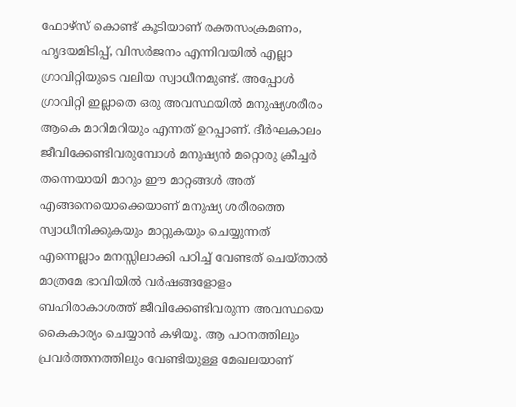ഫോഴ്സ് കൊണ്ട് കൂടിയാണ് രക്തസംക്രമണം, ഹൃദയമിടിപ്പ്, വിസർജനം എന്നിവയിൽ എല്ലാ ഗ്രാവിറ്റിയുടെ വലിയ സ്വാധീനമുണ്ട്. അപ്പോൾ ഗ്രാവിറ്റി ഇല്ലാതെ ഒരു അവസ്ഥയിൽ മനുഷ്യശരീരം ആകെ മാറിമറിയും എന്നത് ഉറപ്പാണ്. ദീർഘകാലം ജീവിക്കേണ്ടിവരുമ്പോൾ മനുഷ്യൻ മറ്റൊരു ക്രീച്ചർ തന്നെയായി മാറും ഈ മാറ്റങ്ങൾ അത് എങ്ങനെയൊക്കെയാണ് മനുഷ്യ ശരീരത്തെ സ്വാധീനിക്കുകയും മാറ്റുകയും ചെയ്യുന്നത് എന്നെല്ലാം മനസ്സിലാക്കി പഠിച്ച് വേണ്ടത് ചെയ്താൽ മാത്രമേ ഭാവിയിൽ വർഷങ്ങളോളം ബഹിരാകാശത്ത് ജീവിക്കേണ്ടിവരുന്ന അവസ്ഥയെ കൈകാര്യം ചെയ്യാൻ കഴിയൂ. ആ പഠനത്തിലും പ്രവർത്തനത്തിലും വേണ്ടിയുള്ള മേഖലയാണ്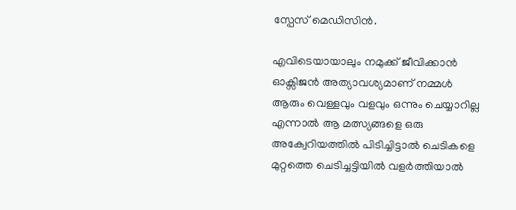സ്പേസ് മെഡിസിൻ.

എവിടെയായാലും നമുക്ക് ജീവിക്കാൻ ഓക്സിജൻ അത്യാവശ്യമാണ് നമ്മൾ ആരും വെള്ളവും വളവും ഒന്നും ചെയ്യാറില്ല എന്നാൽ ആ മത്സ്യങ്ങളെ ഒരു അക്വേറിയത്തിൽ പിടിച്ചിട്ടാൽ ചെടികളെ മുറ്റത്തെ ചെടിച്ചട്ടിയിൽ വളർത്തിയാൽ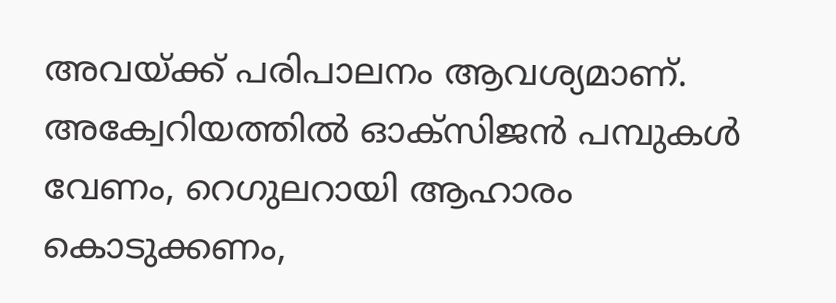അവയ്ക്ക് പരിപാലനം ആവശ്യമാണ്. അക്വേറിയത്തിൽ ഓക്സിജൻ പമ്പുകൾ വേണം, റെഗുലറായി ആഹാരം കൊടുക്കണം,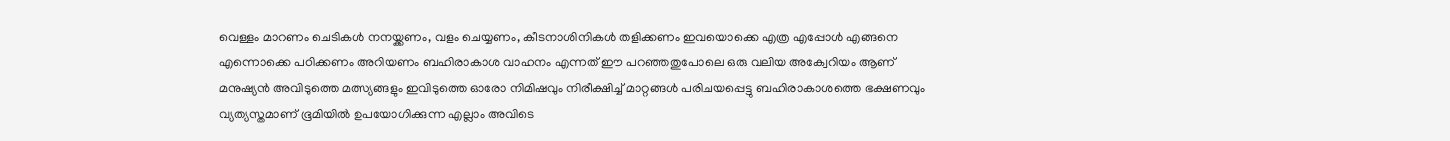വെള്ളം മാറണം ചെടികൾ നനയ്ക്കണം, വളം ചെയ്യണം, കീടനാശിനികൾ തളിക്കണം ഇവയൊക്കെ എത്ര എപ്പോൾ എങ്ങനെ എന്നൊക്കെ പഠിക്കണം അറിയണം ബഹിരാകാശ വാഹനം എന്നത് ഈ പറഞ്ഞതുപോലെ ഒരു വലിയ അക്വേറിയം ആണ് മനുഷ്യൻ അവിടുത്തെ മത്സ്യങ്ങളും ഇവിടുത്തെ ഓരോ നിമിഷവും നിരീക്ഷിച്ച് മാറ്റങ്ങൾ പരിചയപ്പെട്ടു ബഹിരാകാശത്തെ ഭക്ഷണവും വ്യത്യസ്തമാണ് ഭൂമിയിൽ ഉപയോഗിക്കുന്ന എല്ലാം അവിടെ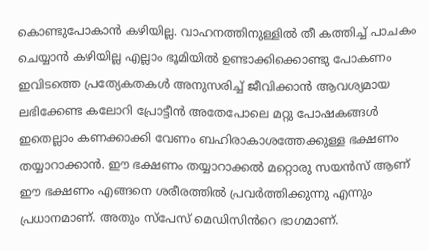കൊണ്ടുപോകാൻ കഴിയില്ല. വാഹനത്തിനുള്ളിൽ തീ കത്തിച്ച് പാചകം ചെയ്യാൻ കഴിയില്ല എല്ലാം ഭൂമിയിൽ ഉണ്ടാക്കിക്കൊണ്ടു പോകണം ഇവിടത്തെ പ്രത്യേകതകൾ അനുസരിച്ച് ജീവിക്കാൻ ആവശ്യമായ ലഭിക്കേണ്ട കലോറി പ്രോട്ടീൻ അതേപോലെ മറ്റു പോഷകങ്ങൾ ഇതെല്ലാം കണക്കാക്കി വേണം ബഹിരാകാശത്തേക്കുള്ള ഭക്ഷണം തയ്യാറാക്കാൻ. ഈ ഭക്ഷണം തയ്യാറാക്കൽ മറ്റൊരു സയൻസ് ആണ് ഈ ഭക്ഷണം എങ്ങനെ ശരീരത്തിൽ പ്രവർത്തിക്കുന്നു എന്നും പ്രധാനമാണ്. അതും സ്പേസ് മെഡിസിൻറെ ഭാഗമാണ്.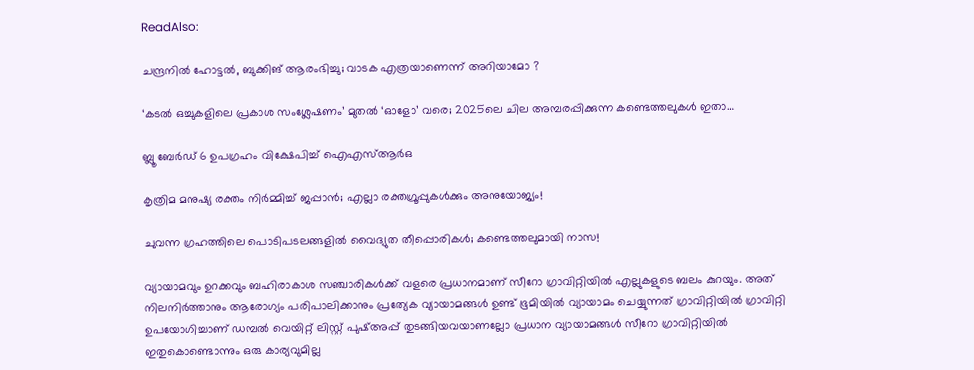ReadAlso:

ചന്ദ്രനിൽ ഹോട്ടൽ, ബുക്കിങ് ആരംഭിച്ചു; വാടക എത്രയാണെന്ന് അറിയാമോ ?

‘കടൽ ഒച്ചുകളിലെ പ്രകാശ സംശ്ലേഷണം’ മുതൽ ‘ഓളോ’ വരെ; 2025ലെ ചില അമ്പരപ്പിക്കുന്ന കണ്ടെത്തലുകൾ ഇതാ…

ബ്ലൂ ബേര്‍ഡ് 6 ഉപഗ്രഹം വിക്ഷേപിച്ച് ഐഎസ്ആർഒ

കൃത്രിമ മനുഷ്യ രക്തം നിർമ്മിച്ച് ജപ്പാൻ; എല്ലാ രക്തഗ്രൂപ്പുകൾക്കും അനുയോജ്യം!

ചുവന്ന ഗ്രഹത്തിലെ പൊടിപടലങ്ങളിൽ വൈദ്യുത തീപ്പൊരികൾ; കണ്ടെത്തലുമായി നാസ!

വ്യായാമവും ഉറക്കവും ബഹിരാകാശ സഞ്ചാരികൾക്ക് വളരെ പ്രധാനമാണ് സീറോ ഗ്രാവിറ്റിയിൽ എല്ലുകളുടെ ബലം കുറയും. അത് നിലനിർത്താനും ആരോഗ്യം പരിപാലിക്കാനും പ്രത്യേക വ്യായാമങ്ങൾ ഉണ്ട് ഭൂമിയിൽ വ്യായാമം ചെയ്യുന്നത് ഗ്രാവിറ്റിയിൽ ഗ്രാവിറ്റി ഉപയോഗിച്ചാണ് ഡമ്പൽ വെയിറ്റ് ലിസ്റ്റ് പുഷ്അപ്പ് തുടങ്ങിയവയാണല്ലോ പ്രധാന വ്യായാമങ്ങൾ സീറോ ഗ്രാവിറ്റിയിൽ ഇതുകൊണ്ടൊന്നും ഒരു കാര്യവുമില്ല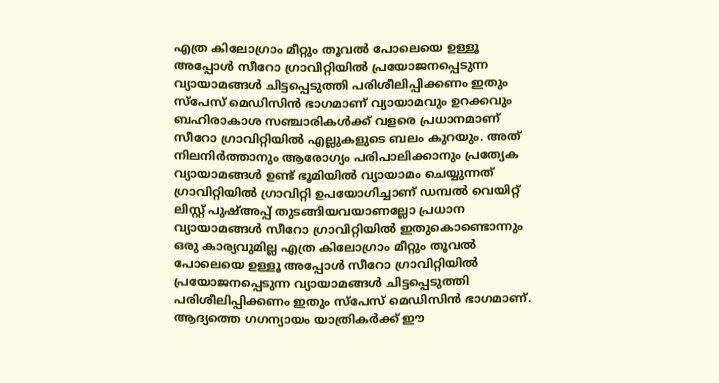എത്ര കിലോഗ്രാം മീറ്റും തൂവൽ പോലെയെ ഉള്ളൂ അപ്പോൾ സീറോ ഗ്രാവിറ്റിയിൽ പ്രയോജനപ്പെടുന്ന വ്യായാമങ്ങൾ ചിട്ടപ്പെടുത്തി പരിശീലിപ്പിക്കണം ഇതും സ്പേസ് മെഡിസിൻ ഭാഗമാണ് വ്യായാമവും ഉറക്കവും ബഹിരാകാശ സഞ്ചാരികൾക്ക് വളരെ പ്രധാനമാണ് സീറോ ഗ്രാവിറ്റിയിൽ എല്ലുകളുടെ ബലം കുറയും. അത് നിലനിർത്താനും ആരോഗ്യം പരിപാലിക്കാനും പ്രത്യേക വ്യായാമങ്ങൾ ഉണ്ട് ഭൂമിയിൽ വ്യായാമം ചെയ്യുന്നത് ഗ്രാവിറ്റിയിൽ ഗ്രാവിറ്റി ഉപയോഗിച്ചാണ് ഡമ്പൽ വെയിറ്റ് ലിസ്റ്റ് പുഷ്അപ്പ് തുടങ്ങിയവയാണല്ലോ പ്രധാന വ്യായാമങ്ങൾ സീറോ ഗ്രാവിറ്റിയിൽ ഇതുകൊണ്ടൊന്നും ഒരു കാര്യവുമില്ല എത്ര കിലോഗ്രാം മീറ്റും തൂവൽ പോലെയെ ഉള്ളൂ അപ്പോൾ സീറോ ഗ്രാവിറ്റിയിൽ പ്രയോജനപ്പെടുന്ന വ്യായാമങ്ങൾ ചിട്ടപ്പെടുത്തി പരിശീലിപ്പിക്കണം ഇതും സ്പേസ് മെഡിസിൻ ഭാഗമാണ്. ആദ്യത്തെ ഗഗന്യായം യാത്രികർക്ക് ഈ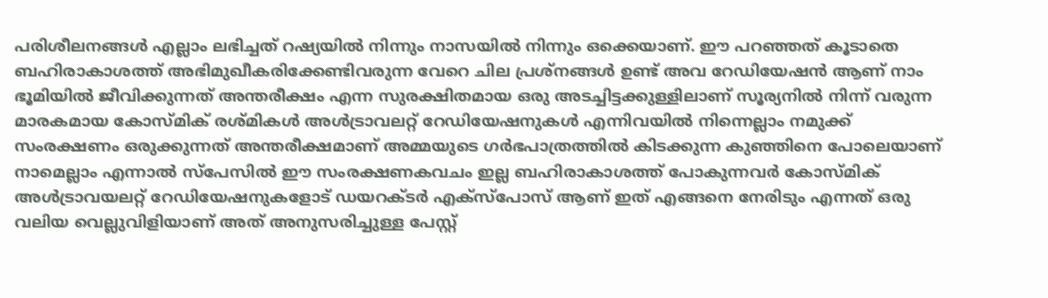പരിശീലനങ്ങൾ എല്ലാം ലഭിച്ചത് റഷ്യയിൽ നിന്നും നാസയിൽ നിന്നും ഒക്കെയാണ്. ഈ പറഞ്ഞത് കൂടാതെ ബഹിരാകാശത്ത് അഭിമുഖീകരിക്കേണ്ടിവരുന്ന വേറെ ചില പ്രശ്നങ്ങൾ ഉണ്ട് അവ റേഡിയേഷൻ ആണ് നാം ഭൂമിയിൽ ജീവിക്കുന്നത് അന്തരീക്ഷം എന്ന സുരക്ഷിതമായ ഒരു അടച്ചിട്ടക്കുള്ളിലാണ് സൂര്യനിൽ നിന്ന് വരുന്ന മാരകമായ കോസ്മിക് രശ്മികൾ അൾട്രാവലറ്റ് റേഡിയേഷനുകൾ എന്നിവയിൽ നിന്നെല്ലാം നമുക്ക് സംരക്ഷണം ഒരുക്കുന്നത് അന്തരീക്ഷമാണ് അമ്മയുടെ ഗർഭപാത്രത്തിൽ കിടക്കുന്ന കുഞ്ഞിനെ പോലെയാണ് നാമെല്ലാം എന്നാൽ സ്പേസിൽ ഈ സംരക്ഷണകവചം ഇല്ല ബഹിരാകാശത്ത് പോകുന്നവർ കോസ്മിക് അൾട്രാവയലറ്റ് റേഡിയേഷനുകളോട് ഡയറക്ടർ എക്സ്പോസ് ആണ് ഇത് എങ്ങനെ നേരിടും എന്നത് ഒരു വലിയ വെല്ലുവിളിയാണ് അത് അനുസരിച്ചുള്ള പേസ്റ്റ്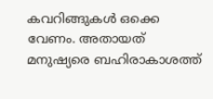കവറിങ്ങുകൾ ഒക്കെ വേണം. അതായത് മനുഷ്യരെ ബഹിരാകാശത്ത്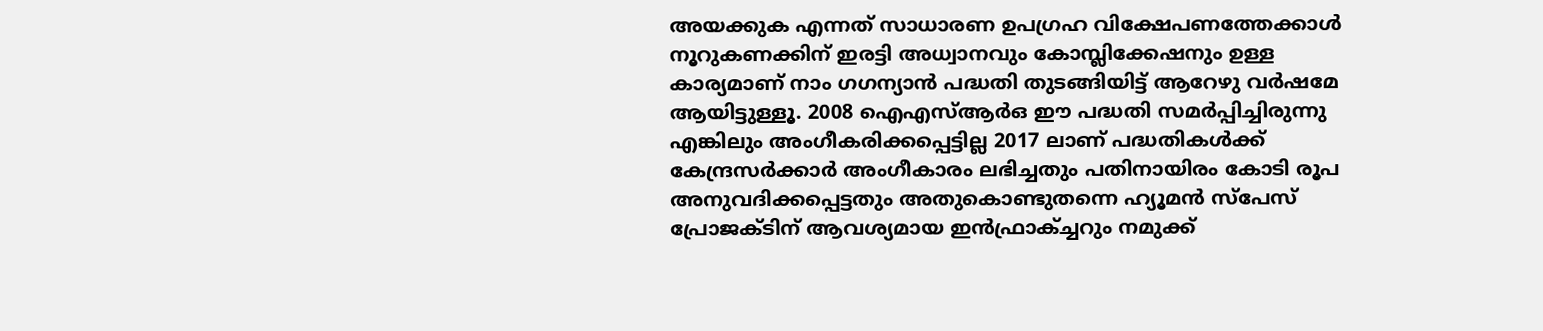അയക്കുക എന്നത് സാധാരണ ഉപഗ്രഹ വിക്ഷേപണത്തേക്കാൾ നൂറുകണക്കിന് ഇരട്ടി അധ്വാനവും കോമ്പ്ലിക്കേഷനും ഉള്ള കാര്യമാണ് നാം ഗഗന്യാൻ പദ്ധതി തുടങ്ങിയിട്ട് ആറേഴു വർഷമേ ആയിട്ടുള്ളൂ. 2008 ഐഎസ്ആർഒ ഈ പദ്ധതി സമർപ്പിച്ചിരുന്നു എങ്കിലും അംഗീകരിക്കപ്പെട്ടില്ല 2017 ലാണ് പദ്ധതികൾക്ക് കേന്ദ്രസർക്കാർ അംഗീകാരം ലഭിച്ചതും പതിനായിരം കോടി രൂപ അനുവദിക്കപ്പെട്ടതും അതുകൊണ്ടുതന്നെ ഹ്യൂമൻ സ്പേസ് പ്രോജക്ടിന് ആവശ്യമായ ഇൻഫ്രാക്ച്ചറും നമുക്ക്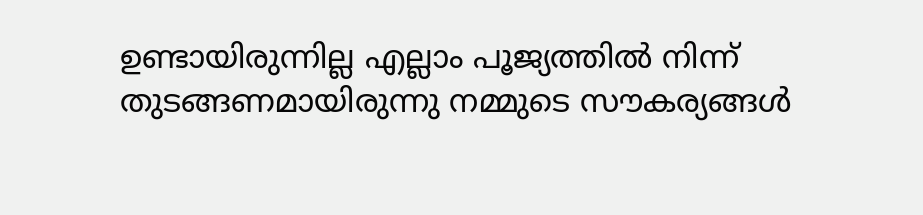ഉണ്ടായിരുന്നില്ല എല്ലാം പൂജ്യത്തിൽ നിന്ന് തുടങ്ങണമായിരുന്നു നമ്മുടെ സൗകര്യങ്ങൾ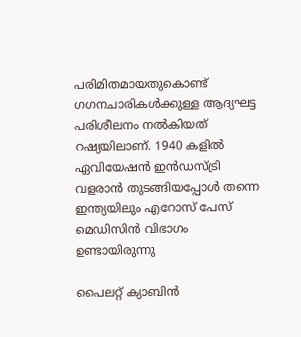പരിമിതമായതുകൊണ്ട് ഗഗനചാരികൾക്കുള്ള ആദ്യഘട്ട പരിശീലനം നൽകിയത് റഷ്യയിലാണ്. 1940 കളിൽ ഏവിയേഷൻ ഇൻഡസ്ട്രി വളരാൻ തുടങ്ങിയപ്പോൾ തന്നെ ഇന്ത്യയിലും എറോസ് പേസ് മെഡിസിൻ വിഭാഗം ഉണ്ടായിരുന്നു

പൈലറ്റ് ക്യാബിൻ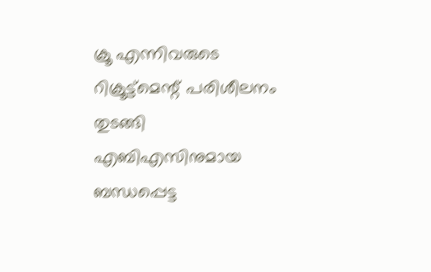ക്രൂ എന്നിവരുടെ റിക്രൂട്ട്മെന്റ് പരിശീലനം തുടങ്ങി എബിഎസിനുമായ ബന്ധപ്പെട്ട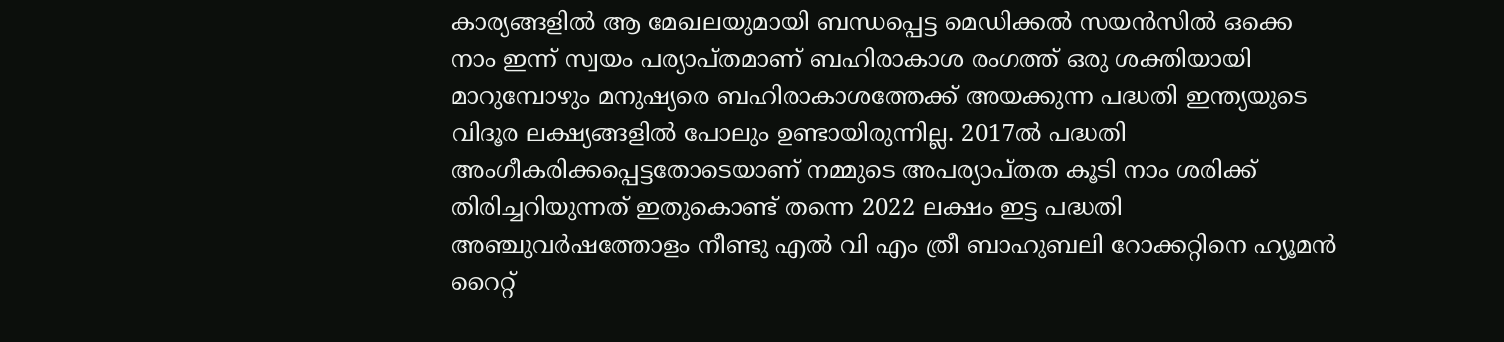കാര്യങ്ങളിൽ ആ മേഖലയുമായി ബന്ധപ്പെട്ട മെഡിക്കൽ സയൻസിൽ ഒക്കെ നാം ഇന്ന് സ്വയം പര്യാപ്തമാണ് ബഹിരാകാശ രംഗത്ത് ഒരു ശക്തിയായി മാറുമ്പോഴും മനുഷ്യരെ ബഹിരാകാശത്തേക്ക് അയക്കുന്ന പദ്ധതി ഇന്ത്യയുടെ വിദൂര ലക്ഷ്യങ്ങളിൽ പോലും ഉണ്ടായിരുന്നില്ല. 2017ൽ പദ്ധതി അംഗീകരിക്കപ്പെട്ടതോടെയാണ് നമ്മുടെ അപര്യാപ്തത കൂടി നാം ശരിക്ക് തിരിച്ചറിയുന്നത് ഇതുകൊണ്ട് തന്നെ 2022 ലക്ഷം ഇട്ട പദ്ധതി അഞ്ചുവർഷത്തോളം നീണ്ടു എൽ വി എം ത്രീ ബാഹുബലി റോക്കറ്റിനെ ഹ്യൂമൻ റൈറ്റ്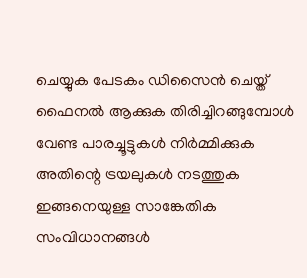ചെയ്യുക പേടകം ഡിസൈൻ ചെയ്ത് ഫൈനൽ ആക്കുക തിരിച്ചിറങ്ങുമ്പോൾ വേണ്ട പാരച്ചൂട്ടുകൾ നിർമ്മിക്കുക അതിന്റെ ട്രയലുകൾ നടത്തുക ഇങ്ങനെയുള്ള സാങ്കേതിക സംവിധാനങ്ങൾ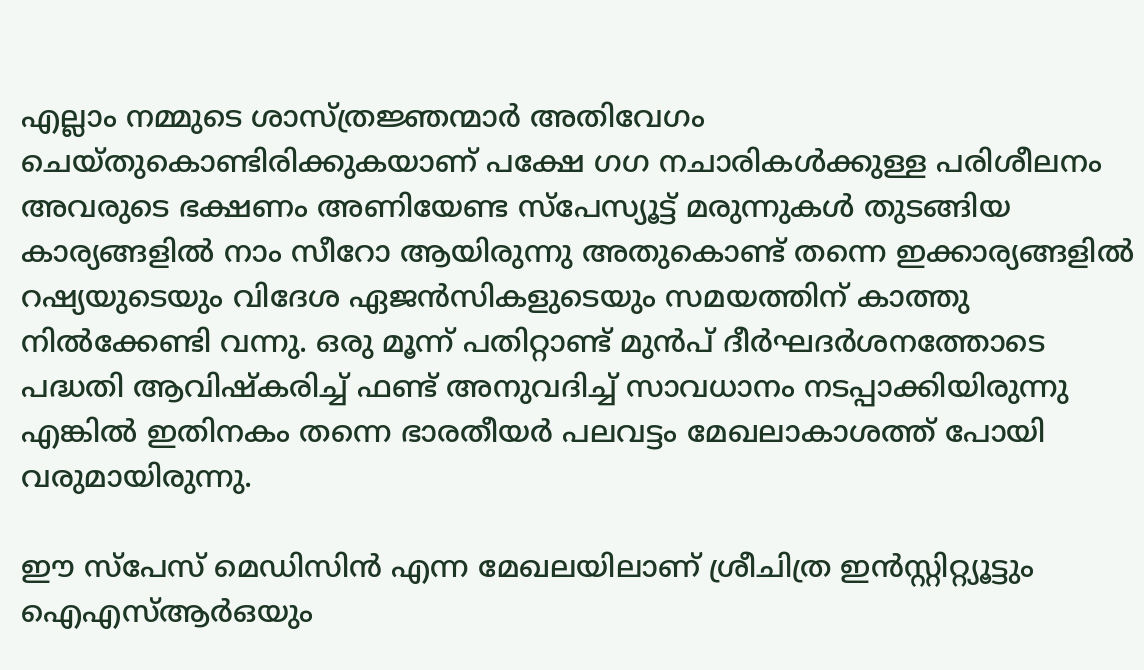എല്ലാം നമ്മുടെ ശാസ്ത്രജ്ഞന്മാർ അതിവേഗം ചെയ്തുകൊണ്ടിരിക്കുകയാണ് പക്ഷേ ഗഗ നചാരികൾക്കുള്ള പരിശീലനം അവരുടെ ഭക്ഷണം അണിയേണ്ട സ്പേസ്യൂട്ട് മരുന്നുകൾ തുടങ്ങിയ കാര്യങ്ങളിൽ നാം സീറോ ആയിരുന്നു അതുകൊണ്ട് തന്നെ ഇക്കാര്യങ്ങളിൽ റഷ്യയുടെയും വിദേശ ഏജൻസികളുടെയും സമയത്തിന് കാത്തു നിൽക്കേണ്ടി വന്നു. ഒരു മൂന്ന് പതിറ്റാണ്ട് മുൻപ് ദീർഘദർശനത്തോടെ പദ്ധതി ആവിഷ്കരിച്ച് ഫണ്ട് അനുവദിച്ച് സാവധാനം നടപ്പാക്കിയിരുന്നു എങ്കിൽ ഇതിനകം തന്നെ ഭാരതീയർ പലവട്ടം മേഖലാകാശത്ത് പോയി വരുമായിരുന്നു.

ഈ സ്പേസ് മെഡിസിൻ എന്ന മേഖലയിലാണ് ശ്രീചിത്ര ഇൻസ്റ്റിറ്റ്യൂട്ടും ഐഎസ്ആർഒയും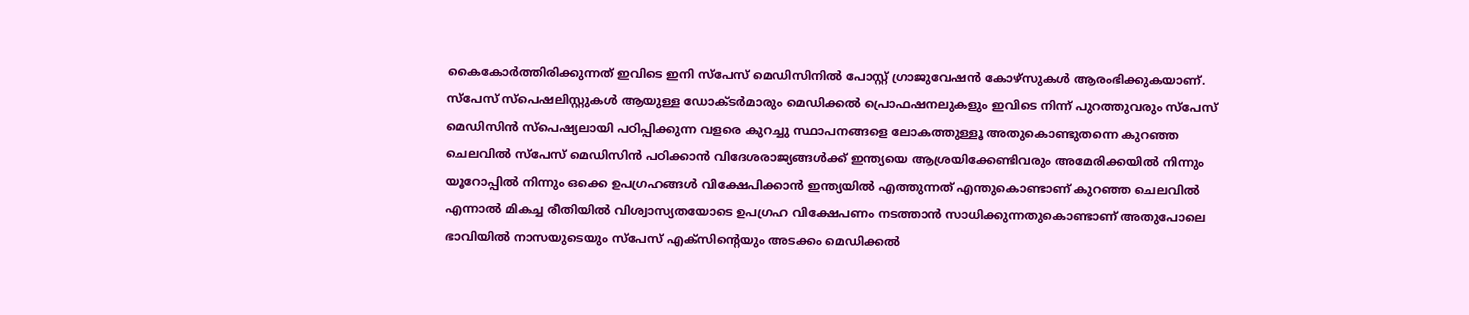കൈകോർത്തിരിക്കുന്നത് ഇവിടെ ഇനി സ്പേസ് മെഡിസിനിൽ പോസ്റ്റ് ഗ്രാജുവേഷൻ കോഴ്സുകൾ ആരംഭിക്കുകയാണ്. സ്പേസ് സ്പെഷലിസ്റ്റുകൾ ആയുള്ള ഡോക്ടർമാരും മെഡിക്കൽ പ്രൊഫഷനലുകളും ഇവിടെ നിന്ന് പുറത്തുവരും സ്പേസ് മെഡിസിൻ സ്പെഷ്യലായി പഠിപ്പിക്കുന്ന വളരെ കുറച്ചു സ്ഥാപനങ്ങളെ ലോകത്തുള്ളൂ അതുകൊണ്ടുതന്നെ കുറഞ്ഞ ചെലവിൽ സ്പേസ് മെഡിസിൻ പഠിക്കാൻ വിദേശരാജ്യങ്ങൾക്ക് ഇന്ത്യയെ ആശ്രയിക്കേണ്ടിവരും അമേരിക്കയിൽ നിന്നും യൂറോപ്പിൽ നിന്നും ഒക്കെ ഉപഗ്രഹങ്ങൾ വിക്ഷേപിക്കാൻ ഇന്ത്യയിൽ എത്തുന്നത് എന്തുകൊണ്ടാണ് കുറഞ്ഞ ചെലവിൽ എന്നാൽ മികച്ച രീതിയിൽ വിശ്വാസ്യതയോടെ ഉപഗ്രഹ വിക്ഷേപണം നടത്താൻ സാധിക്കുന്നതുകൊണ്ടാണ് അതുപോലെ ഭാവിയിൽ നാസയുടെയും സ്പേസ് എക്സിന്റെയും അടക്കം മെഡിക്കൽ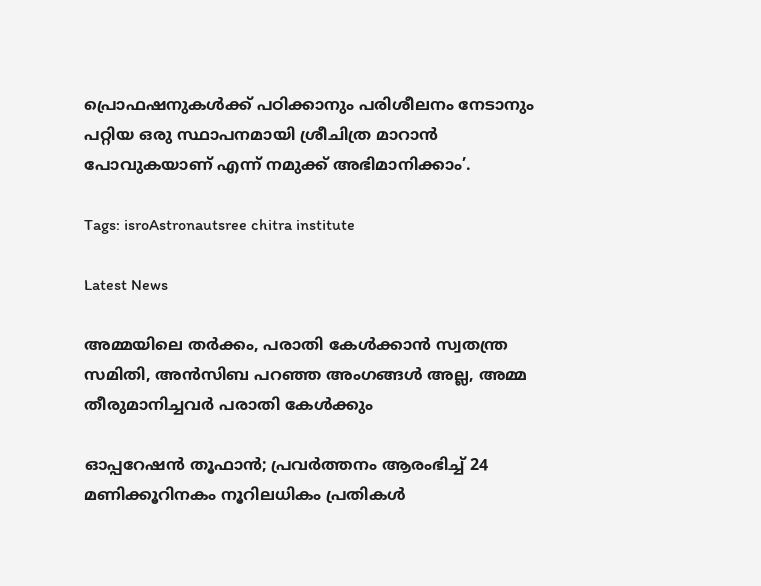പ്രൊഫഷനുകൾക്ക് പഠിക്കാനും പരിശീലനം നേടാനും പറ്റിയ ഒരു സ്ഥാപനമായി ശ്രീചിത്ര മാറാൻ പോവുകയാണ് എന്ന് നമുക്ക് അഭിമാനിക്കാം’.

Tags: isroAstronautsree chitra institute

Latest News

അമ്മയിലെ തർക്കം, പരാതി കേൾക്കാൻ സ്വതന്ത്ര സമിതി, അൻസിബ പറഞ്ഞ അംഗങ്ങൾ അല്ല, അമ്മ തീരുമാനിച്ചവർ പരാതി കേൾക്കും

ഓപ്പറേഷന്‍ തൂഫാന്‍; പ്രവര്‍ത്തനം ആരംഭിച്ച് 24 മണിക്കൂറിനകം നൂറിലധികം പ്രതികള്‍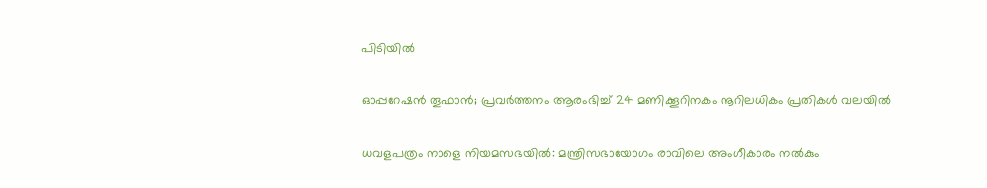പിടിയിൽ

ഓപ്പറേഷന്‍ തൂഫാന്‍; പ്രവര്‍ത്തനം ആരംഭിച്ച് 24 മണിക്കൂറിനകം നൂറിലധികം പ്രതികള്‍ വലയില്‍

ധവളപത്രം നാളെ നിയമസഭയിൽ: മന്ത്രിസഭായോഗം രാവിലെ അംഗീകാരം നൽകും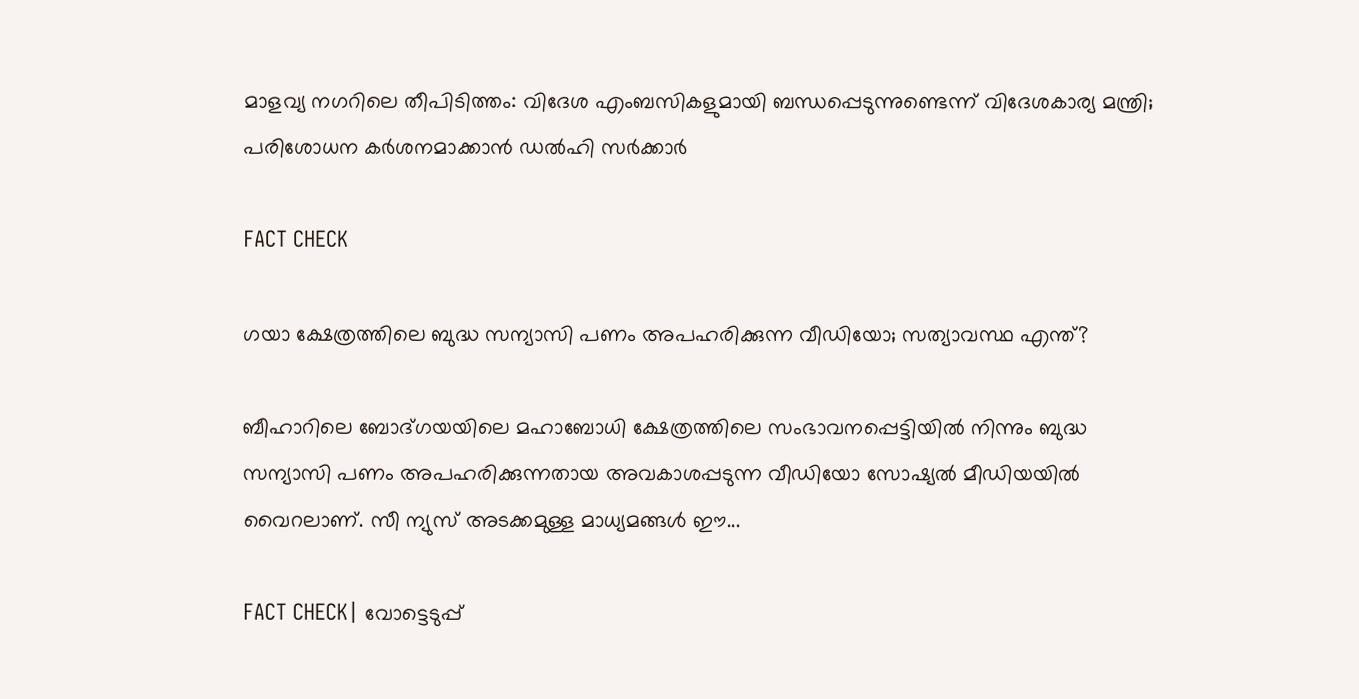മാളവ്യ നഗറിലെ തീപിടിത്തം: വിദേശ എംബസികളുമായി ബന്ധപ്പെടുന്നുണ്ടെന്ന് വിദേശകാര്യ മന്ത്രി; പരിശോധന കർ‌ശനമാക്കാൻ ഡൽഹി സർക്കാർ

FACT CHECK

ഗയാ ക്ഷേത്രത്തിലെ ബുദ്ധ സന്യാസി പണം അപഹരിക്കുന്ന വീഡിയോ; സത്യാവസ്ഥ എന്ത്?

ബീഹാറിലെ ബോദ്ഗയയിലെ മഹാബോധി ക്ഷേത്രത്തിലെ സംഭാവനപ്പെട്ടിയില്‍ നിന്നും ബുദ്ധ സന്യാസി പണം അപഹരിക്കുന്നതായ അവകാശപ്പടുന്ന വീഡിയോ സോഷ്യല്‍ മീഡിയയില്‍ വൈറലാണ്. സീ ന്യുസ് അടക്കമുള്ള മാധ്യമങ്ങള്‍ ഈ...

FACT CHECK| വോട്ടെടുപ്പ്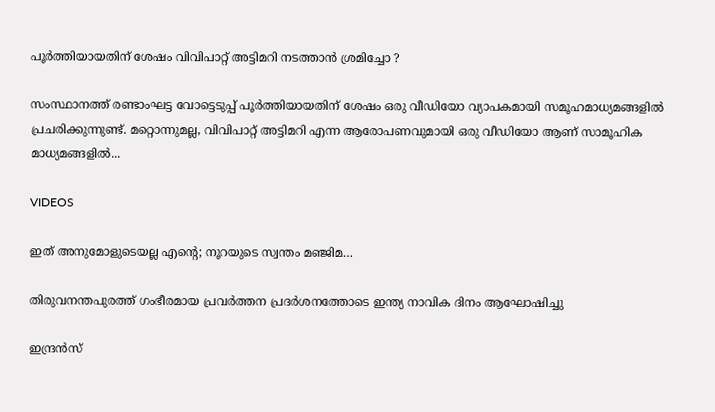പൂർത്തിയായതിന് ശേഷം വിവിപാറ്റ് അട്ടിമറി നടത്താൻ ശ്രമിച്ചോ ?

സംസ്ഥാനത്ത് രണ്ടാംഘട്ട വോട്ടെടുപ്പ് പൂർത്തിയായതിന് ശേഷം ഒരു വീഡിയോ വ്യാപകമായി സമൂഹമാധ്യമങ്ങളിൽ പ്രചരിക്കുന്നുണ്ട്. മറ്റൊന്നുമല്ല, വിവിപാറ്റ് അട്ടിമറി എന്ന ആരോപണവുമായി ഒരു വീഡിയോ ആണ് സാമൂഹിക മാധ്യമങ്ങളിൽ...

VIDEOS

ഇത് അനുമോളുടെയല്ല എന്റെ; നൂറയുടെ സ്വന്തം മഞ്ജിമ…

തിരുവനന്തപുരത്ത് ഗംഭീരമായ പ്രവർത്തന പ്രദർശനത്തോടെ ഇന്ത്യ നാവിക ദിനം ആഘോഷിച്ചു

ഇന്ദ്രൻസ്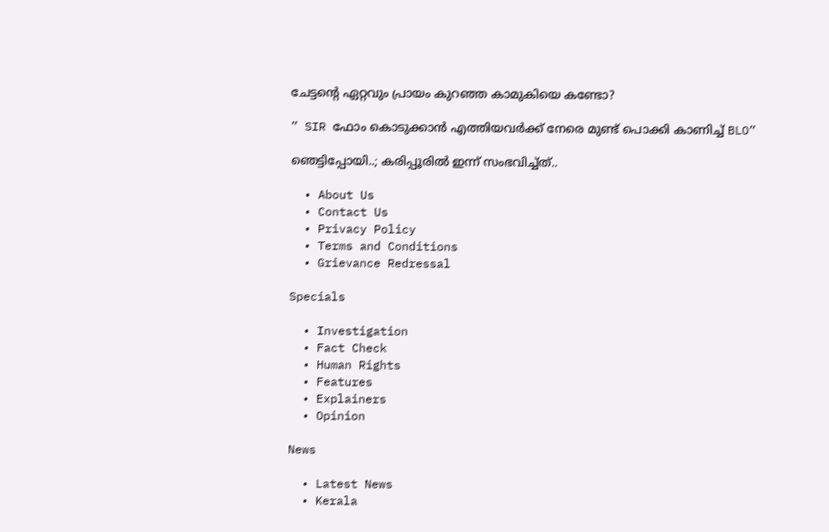ചേട്ടന്റെ ഏറ്റവും പ്രായം കുറഞ്ഞ കാമുകിയെ കണ്ടോ?

” SIR ഫോം കൊടുക്കാൻ എത്തിയവർക്ക് നേരെ മുണ്ട് പൊക്കി കാണിച്ച് BLO”

ഞെട്ടിപ്പോയി..; കരിപ്പൂരിൽ ഇന്ന് സംഭവിച്ച്ത്..

  • About Us
  • Contact Us
  • Privacy Policy
  • Terms and Conditions
  • Grievance Redressal

Specials

  • Investigation
  • Fact Check
  • Human Rights
  • Features
  • Explainers
  • Opinion

News

  • Latest News
  • Kerala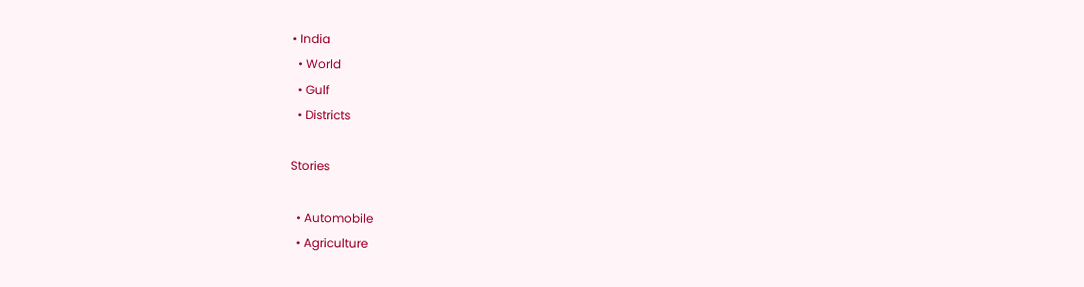• India
  • World
  • Gulf
  • Districts

Stories

  • Automobile
  • Agriculture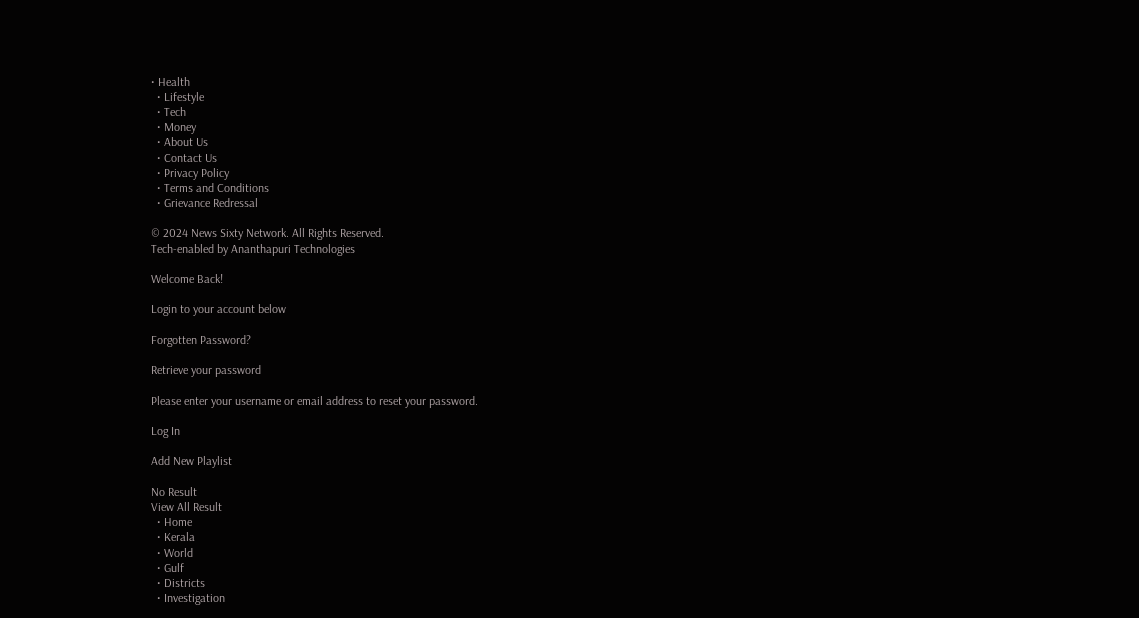• Health
  • Lifestyle
  • Tech
  • Money
  • About Us
  • Contact Us
  • Privacy Policy
  • Terms and Conditions
  • Grievance Redressal

© 2024 News Sixty Network. All Rights Reserved.
Tech-enabled by Ananthapuri Technologies

Welcome Back!

Login to your account below

Forgotten Password?

Retrieve your password

Please enter your username or email address to reset your password.

Log In

Add New Playlist

No Result
View All Result
  • Home
  • Kerala
  • World
  • Gulf
  • Districts
  • Investigation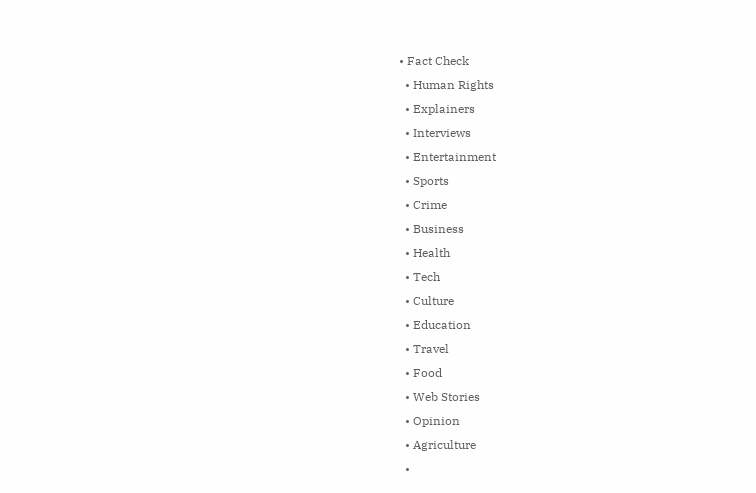• Fact Check
  • Human Rights
  • Explainers
  • Interviews
  • Entertainment
  • Sports
  • Crime
  • Business
  • Health
  • Tech
  • Culture
  • Education
  • Travel
  • Food
  • Web Stories
  • Opinion
  • Agriculture
  •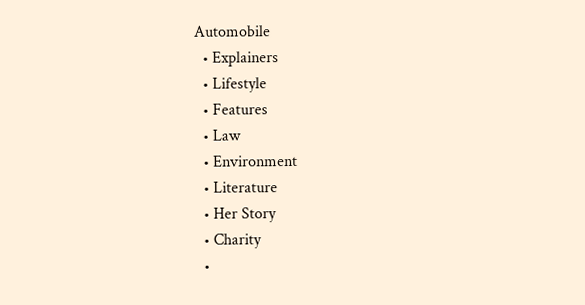Automobile
  • Explainers
  • Lifestyle
  • Features
  • Law
  • Environment
  • Literature
  • Her Story
  • Charity
  •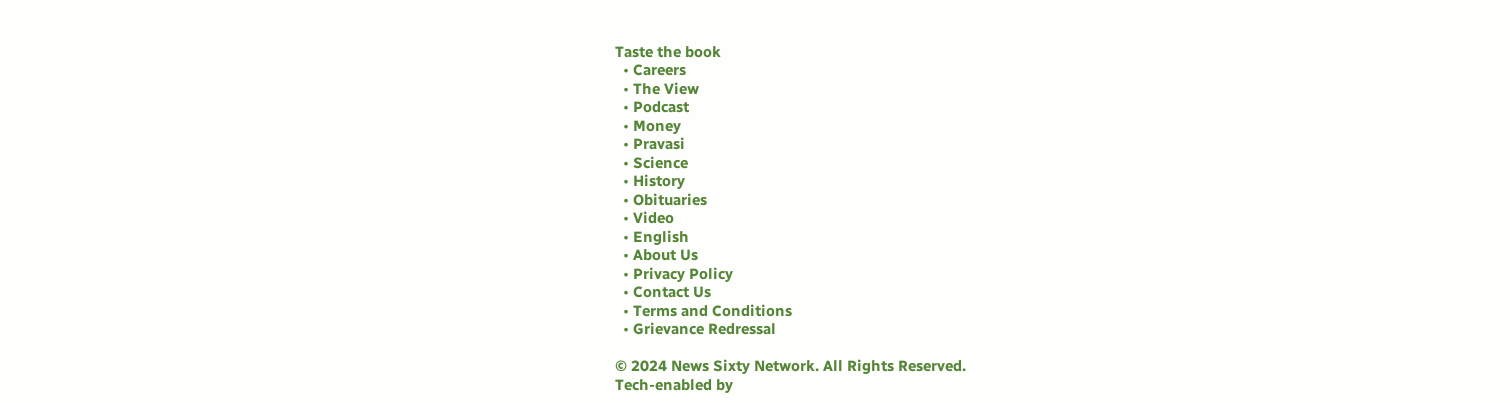Taste the book
  • Careers
  • The View
  • Podcast
  • Money
  • Pravasi
  • Science
  • History
  • Obituaries
  • Video
  • English
  • About Us
  • Privacy Policy
  • Contact Us
  • Terms and Conditions
  • Grievance Redressal

© 2024 News Sixty Network. All Rights Reserved.
Tech-enabled by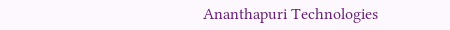Ananthapuri Technologies